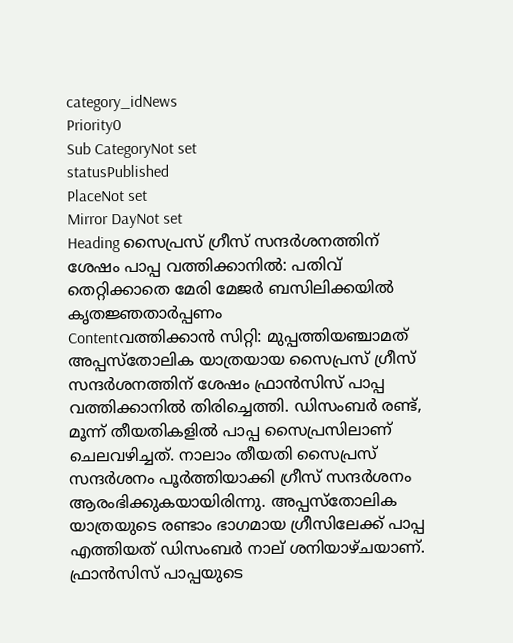category_idNews
Priority0
Sub CategoryNot set
statusPublished
PlaceNot set
Mirror DayNot set
Heading സൈപ്രസ് ഗ്രീസ് സന്ദര്‍ശനത്തിന് ശേഷം പാപ്പ വത്തിക്കാനില്‍: പതിവ് തെറ്റിക്കാതെ മേരി മേജര്‍ ബസിലിക്കയില്‍ കൃതജ്ഞതാര്‍പ്പണം
Contentവത്തിക്കാന്‍ സിറ്റി: മുപ്പത്തിയഞ്ചാമത് അപ്പസ്തോലിക യാത്രയായ സൈപ്രസ് ഗ്രീസ് സന്ദര്‍ശനത്തിന് ശേഷം ഫ്രാൻസിസ് പാപ്പ വത്തിക്കാനില്‍ തിരിച്ചെത്തി. ഡിസംബർ രണ്ട്, മൂന്ന് തീയതികളില്‍ പാപ്പ സൈപ്രസിലാണ് ചെലവഴിച്ചത്. നാലാം തീയതി സൈപ്രസ് സന്ദര്‍ശനം പൂര്‍ത്തിയാക്കി ഗ്രീസ് സന്ദര്‍ശനം ആരംഭിക്കുകയായിരിന്നു. അപ്പസ്തോലിക യാത്രയുടെ രണ്ടാം ഭാഗമായ ഗ്രീസിലേക്ക് പാപ്പ എത്തിയത് ഡിസംബർ നാല് ശനിയാഴ്ചയാണ്. ഫ്രാൻസിസ് പാപ്പയുടെ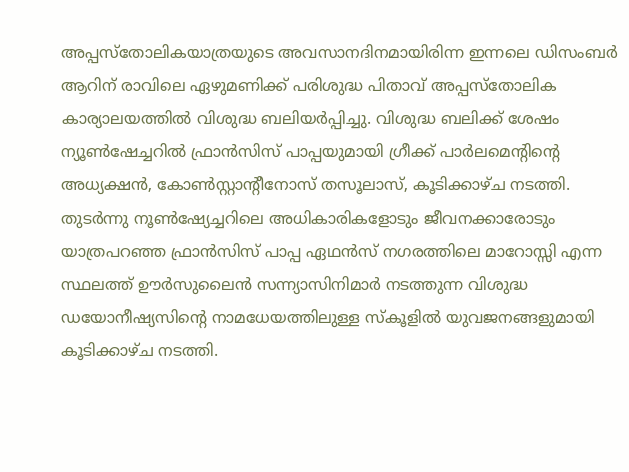അപ്പസ്തോലികയാത്രയുടെ അവസാനദിനമായിരിന്ന ഇന്നലെ ഡിസംബർ ആറിന് രാവിലെ ഏഴുമണിക്ക് പരിശുദ്ധ പിതാവ് അപ്പസ്തോലിക കാര്യാലയത്തില്‍ വിശുദ്ധ ബലിയർപ്പിച്ചു. വിശുദ്ധ ബലിക്ക് ശേഷം ന്യൂണ്‍ഷേച്ചറില്‍ ഫ്രാൻസിസ് പാപ്പയുമായി ഗ്രീക്ക് പാർലമെന്റിന്റെ അധ്യക്ഷൻ, കോൺസ്റ്റാന്റീനോസ് തസൂലാസ്, കൂടിക്കാഴ്ച നടത്തി. തുടര്‍ന്നു നൂൺഷ്യേച്ചറിലെ അധികാരികളോടും ജീവനക്കാരോടും യാത്രപറഞ്ഞ ഫ്രാൻസിസ് പാപ്പ ഏഥൻസ് നഗരത്തിലെ മാറോസ്സി എന്ന സ്ഥലത്ത് ഊർസുലൈൻ സന്ന്യാസിനിമാർ നടത്തുന്ന വിശുദ്ധ ഡയോനീഷ്യസിന്റെ നാമധേയത്തിലുള്ള സ്കൂളില്‍ യുവജനങ്ങളുമായി കൂടിക്കാഴ്ച നടത്തി.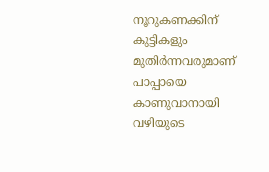നൂറുകണക്കിന് കുട്ടികളും മുതിർന്നവരുമാണ് പാപ്പായെ കാണുവാനായി വഴിയുടെ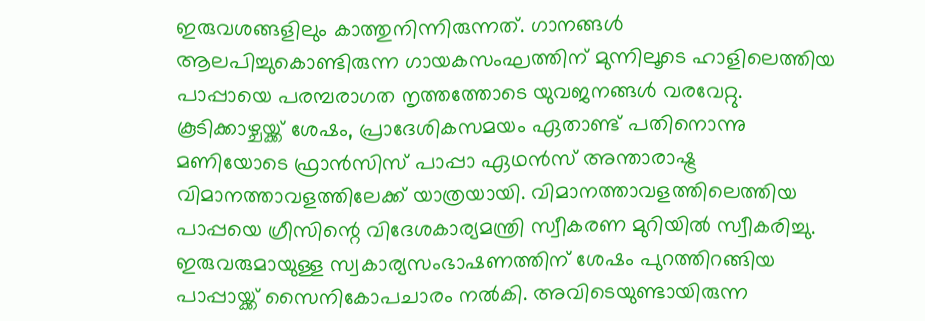ഇരുവശങ്ങളിലും കാത്തുനിന്നിരുന്നത്. ഗാനങ്ങൾ ആലപിച്ചുകൊണ്ടിരുന്ന ഗായകസംഘത്തിന് മുന്നിലൂടെ ഹാളിലെത്തിയ പാപ്പായെ പരമ്പരാഗത നൃത്തത്തോടെ യുവജനങ്ങള്‍ വരവേറ്റു. കൂടിക്കാഴ്ചയ്ക്ക് ശേഷം, പ്രാദേശികസമയം ഏതാണ്ട് പതിനൊന്നു മണിയോടെ ഫ്രാൻസിസ് പാപ്പാ ഏഥൻസ് അന്താരാഷ്ട്ര വിമാനത്താവളത്തിലേക്ക് യാത്രയായി. വിമാനത്താവളത്തിലെത്തിയ പാപ്പയെ ഗ്രീസിന്റെ വിദേശകാര്യമന്ത്രി സ്വീകരണ മുറിയില്‍ സ്വീകരിച്ചു. ഇരുവരുമായുള്ള സ്വകാര്യസംഭാഷണത്തിന് ശേഷം പുറത്തിറങ്ങിയ പാപ്പായ്ക്ക് സൈനികോപചാരം നൽകി. അവിടെയുണ്ടായിരുന്ന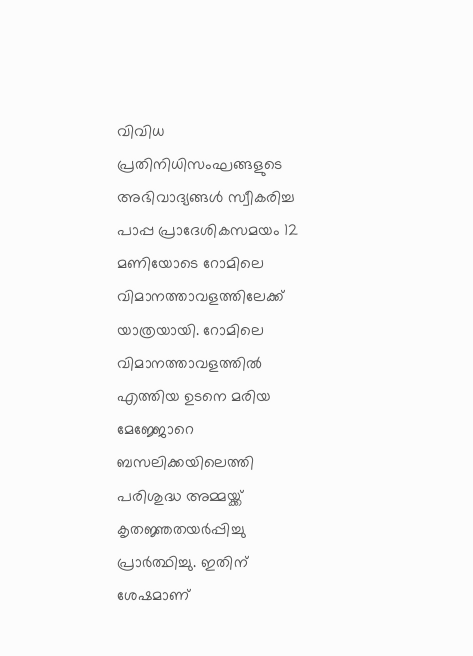വിവിധ പ്രതിനിധിസംഘങ്ങളുടെ അഭിവാദ്യങ്ങൾ സ്വീകരിച്ച പാപ്പ പ്രാദേശികസമയം 12 മണിയോടെ റോമിലെ വിമാനത്താവളത്തിലേക്ക് യാത്രയായി. റോമിലെ വിമാനത്താവളത്തില്‍ എത്തിയ ഉടനെ മരിയ മേജ്ജോറെ ബസലിക്കയിലെത്തി പരിശുദ്ധ അമ്മയ്ക്ക് കൃതജ്ഞതയർപ്പിച്ചു പ്രാര്‍ത്ഥിച്ചു. ഇതിന് ശേഷമാണ്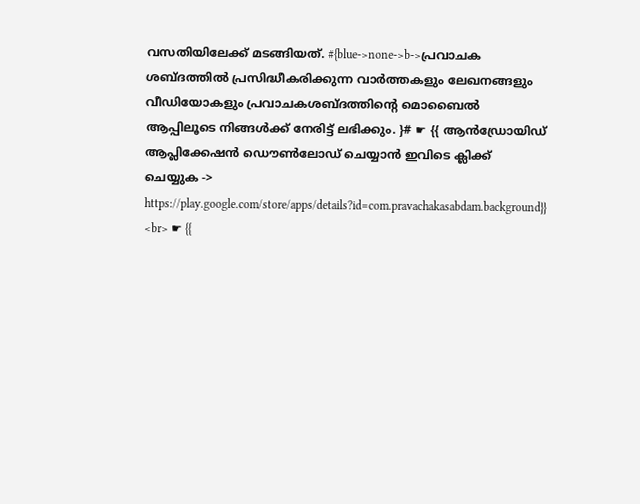വസതിയിലേക്ക് മടങ്ങിയത്. #{blue->none->b->പ്രവാചക ശബ്ദത്തിൽ പ്രസിദ്ധീകരിക്കുന്ന വാർത്തകളും ലേഖനങ്ങളും വീഡിയോകളും പ്രവാചകശബ്ദത്തിന്റെ മൊബൈൽ ആപ്പിലൂടെ നിങ്ങൾക്ക് നേരിട്ട് ലഭിക്കും. }# ☛ {{ ആന്‍ഡ്രോയിഡ് ആപ്ലിക്കേഷന്‍ ഡൌണ്‍ലോഡ് ചെയ്യാന്‍ ഇവിടെ ക്ലിക്ക് ചെയ്യുക ‍-> https://play.google.com/store/apps/details?id=com.pravachakasabdam.background}} <br> ☛ {{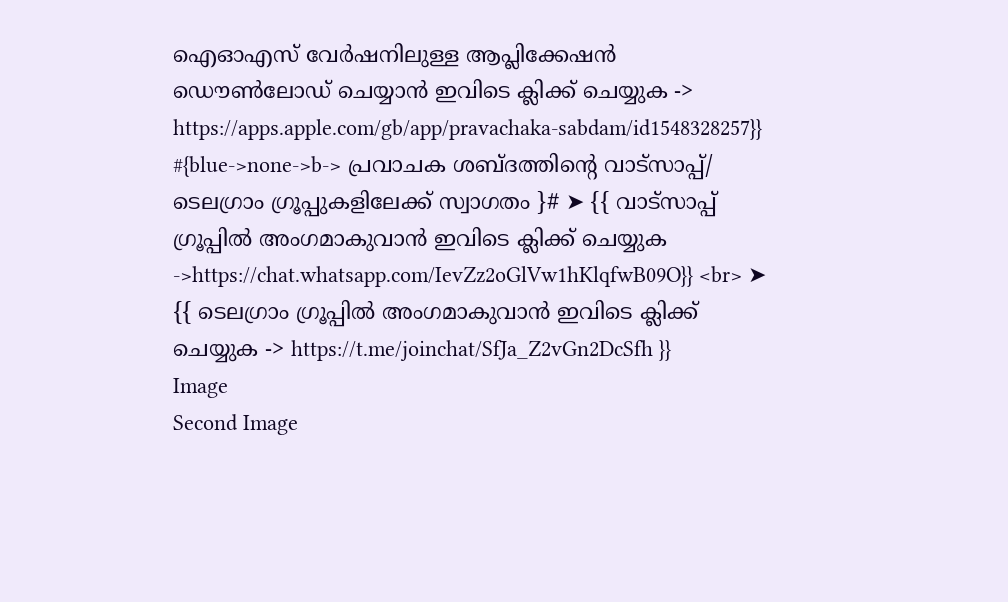ഐ‌ഓ‌എസ് വേര്‍ഷനിലുള്ള ആപ്ലിക്കേഷന്‍ ഡൌണ്‍ലോഡ് ചെയ്യാന്‍ ഇവിടെ ക്ലിക്ക് ചെയ്യുക ‍-> https://apps.apple.com/gb/app/pravachaka-sabdam/id1548328257}} #{blue->none->b-> പ്രവാചക ശബ്ദത്തിന്റെ വാട്സാപ്പ്/ ടെലഗ്രാം ഗ്രൂപ്പുകളിലേക്ക് സ്വാഗതം ‍}# ➤ {{ വാട്സാപ്പ് ഗ്രൂപ്പിൽ അംഗമാകുവാൻ ഇവിടെ ക്ലിക്ക് ചെയ്യുക ->https://chat.whatsapp.com/IevZz2oGlVw1hKlqfwB09O}} <br> ➤ {{ ടെലഗ്രാം ഗ്രൂപ്പിൽ അംഗമാകുവാൻ ഇവിടെ ക്ലിക്ക് ചെയ്യുക -> https://t.me/joinchat/SfJa_Z2vGn2DcSfh }}
Image
Second Image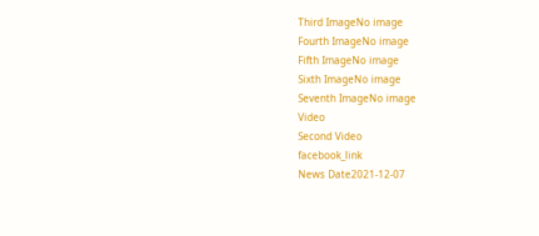Third ImageNo image
Fourth ImageNo image
Fifth ImageNo image
Sixth ImageNo image
Seventh ImageNo image
Video
Second Video
facebook_link
News Date2021-12-07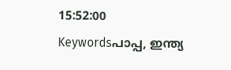15:52:00
Keywordsപാപ്പ, ഇന്ത്യ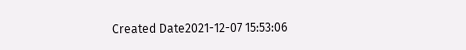Created Date2021-12-07 15:53:06